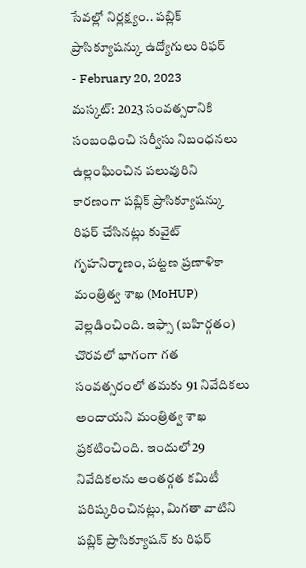సేవల్లో నిర్లక్ష్యం.. పబ్లిక్ ప్రాసిక్యూషన్కు ఉద్యోగులు రిఫర్
- February 20, 2023
మస్కట్: 2023 సంవత్సరానికి సంబంధించి సర్వీసు నిబంధనలు ఉల్లంఘించిన పలువురిని కారణంగా పబ్లిక్ ప్రాసిక్యూషన్కు రిఫర్ చేసినట్లు కువైట్ గృహనిర్మాణం, పట్టణ ప్రణాళికా మంత్రిత్వ శాఖ (MoHUP) వెల్లడించింది. ఇఫ్సా (బహిర్గతం) చొరవలో భాగంగా గత సంవత్సరంలో తమకు 91 నివేదికలు అందాయని మంత్రిత్వ శాఖ ప్రకటించింది. ఇందులో29 నివేదికలను అంతర్గత కమిటీ పరిష్కరించినట్లు, మిగతా వాటిని పబ్లిక్ ప్రాసిక్యూషన్ కు రిఫర్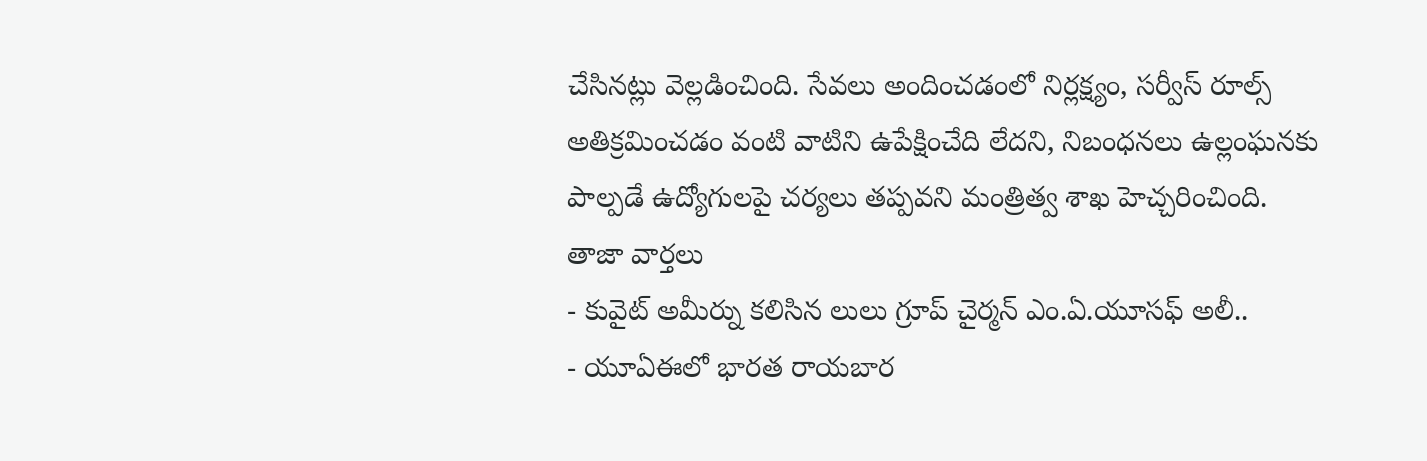చేసినట్లు వెల్లడించింది. సేవలు అందించడంలో నిర్లక్ష్యం, సర్వీస్ రూల్స్ అతిక్రమించడం వంటి వాటిని ఉపేక్షించేది లేదని, నిబంధనలు ఉల్లంఘనకు పాల్పడే ఉద్యోగులపై చర్యలు తప్పవని మంత్రిత్వ శాఖ హెచ్చరించింది.
తాజా వార్తలు
- కువైట్ అమీర్ను కలిసిన లులు గ్రూప్ చైర్మన్ ఎం.ఏ.యూసఫ్ అలీ..
- యూఏఈలో భారత రాయబార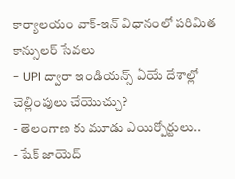కార్యాలయం వాక్-ఇన్ విధానంలో పరిమిత కాన్సులర్ సేవలు
- UPI ద్వారా ఇండియన్స్ ఏయే దేశాల్లో చెల్లింపులు చేయొచ్చు?
- తెలంగాణ కు మూడు ఎయిర్పోర్టులు..
- షేక్ జాయెద్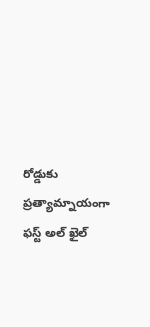రోడ్డుకు ప్రత్యామ్నాయంగా ఫస్ట్ అల్ ఖైల్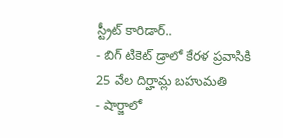స్ట్రీట్ కారిడార్..
- బిగ్ టికెట్ డ్రాలో కేరళ ప్రవాసికి 25 వేల దిర్హామ్ల బహుమతి
- షార్జాలో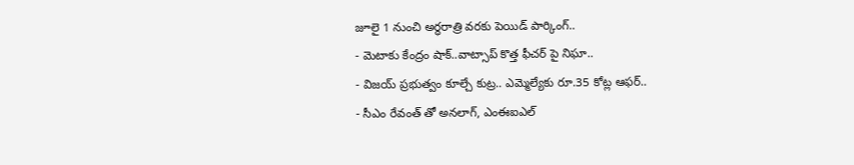జూలై 1 నుంచి అర్ధరాత్రి వరకు పెయిడ్ పార్కింగ్..
- మెటాకు కేంద్రం షాక్..వాట్సాప్ కొత్త ఫీచర్ పై నిఘా..
- విజయ్ ప్రభుత్వం కూల్చే కుట్ర.. ఎమ్మెల్యేకు రూ.35 కోట్ల ఆఫర్..
- సీఎం రేవంత్ తో అనలాగ్, ఎంఈఐఎల్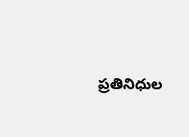ప్రతినిధుల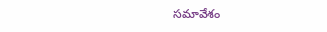సమావేశం